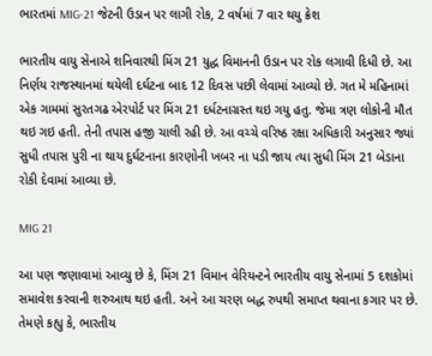ભારતમાં MIG-21 જેટની ઉડાન પર લાગી રોક, 2 વર્ષમાં 7 વાર થયુ ક્રેશ

ભારતીય વાયુ સેનાએ શનિવારથી મિંગ 21 યુદ્ધ વિમાનની ઉડાન પર રોક લગાવી દિધી છે. આ નિર્ણય રાજસ્થાનમાં થયેલી દર્ઘટના બાદ 12 દિવસ પછી લેવામાં આવ્યો છે. ગત મે મહિનામાં એક ગામમાં સુરતગઢ એરપોર્ટ પર મિંગ 21 દર્ધટનાગ્રસ્ત થઇ ગયુ હતુ. જેમા ત્રણ લોકોની મૌત થઇ ગઇ હતી. તેની તપાસ હજી ચાલી રહી છે. આ વચ્ચે વરિષ્ઠ રક્ષા અધિકારી અનુસાર જ્યાં સુધી તપાસ પુરી ના થાય દુર્ઘટનાના કારણોની ખબર ના પડી જાય ત્યા સુધી મિંગ 21 બેડાના રોકી દેવામાં આવ્યા છે.

MIG 21

આ પણ જણાવામાં આવ્યુ છે કે, મિંગ 21 વિમાન વેરિયન્ટને ભારતીય વાયુ સેનામાં 5 દશકોમાં સમાવેશ કરવાની શરુઆથ થઇ હતી. અને આ ચરણ બદ્ધ રુપથી સમાપ્ત થવાના કગાર પર છે. તેમણે કહ્યુ કે, ભારતીય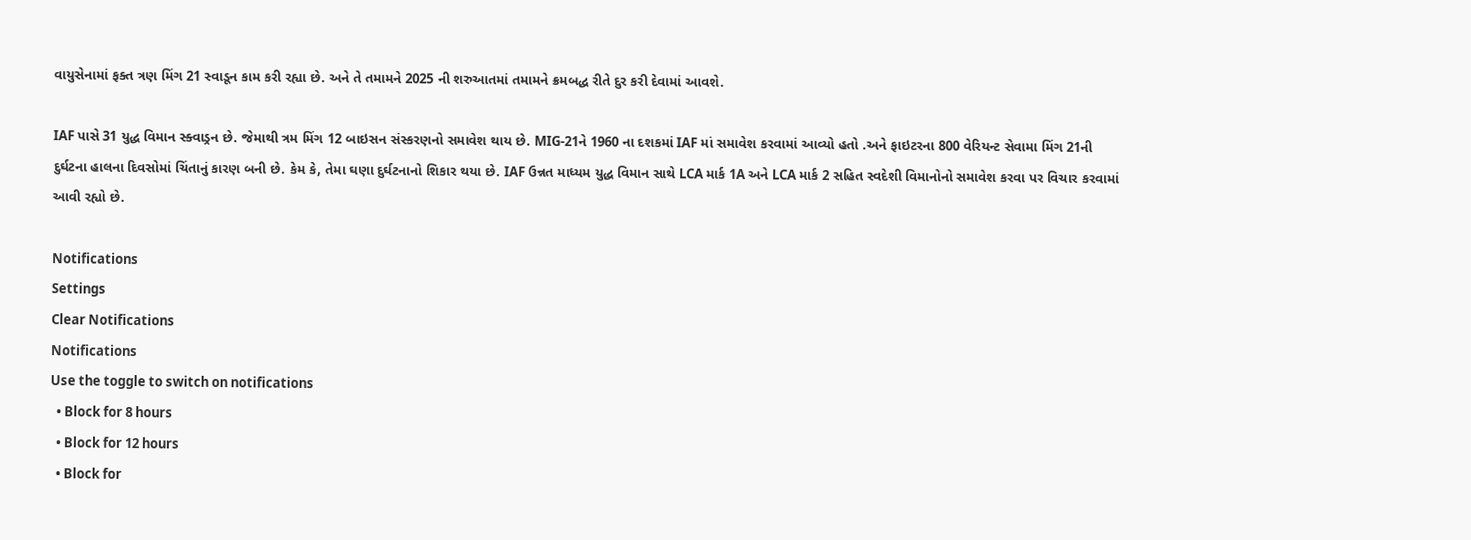વાયુસેનામાં ફક્ત ત્રણ મિંગ 21 સ્વાડૂન કામ કરી રહ્યા છે. અને તે તમામને 2025 ની શરુઆતમાં તમામને ક્રમબદ્ધ રીતે દુર કરી દેવામાં આવશે.

IAF પાસે 31 યુદ્ધ વિમાન સ્ક્વાડ્રન છે. જેમાથી ત્રમ મિંગ 12 બાઇસન સંસ્કરણનો સમાવેશ થાય છે. MIG-21ને 1960 ના દશકમાં IAF માં સમાવેશ કરવામાં આવ્યો હતો .અને ફાઇટરના 800 વેરિયન્ટ સેવામા મિંગ 21ની દુર્ઘટના હાલના દિવસોમાં ચિંતાનું કારણ બની છે. કેમ કે, તેમા ઘણા દુર્ઘટનાનો શિકાર થયા છે. IAF ઉન્નત માધ્યમ યુદ્ધ વિમાન સાથે LCA માર્ક 1A અને LCA માર્ક 2 સહિત સ્વદેશી વિમાનોનો સમાવેશ કરવા પર વિચાર કરવામાં આવી રહ્યો છે.

Notifications
Settings
Clear Notifications
Notifications
Use the toggle to switch on notifications
  • Block for 8 hours
  • Block for 12 hours
  • Block for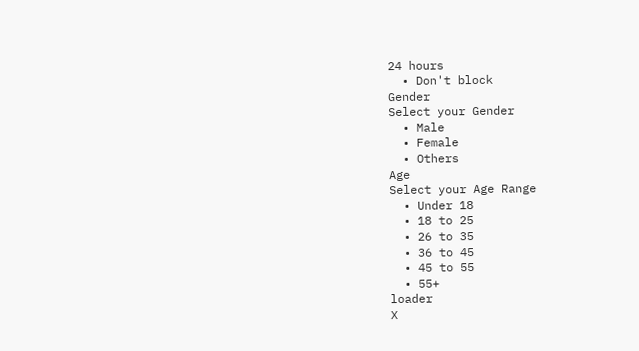24 hours
  • Don't block
Gender
Select your Gender
  • Male
  • Female
  • Others
Age
Select your Age Range
  • Under 18
  • 18 to 25
  • 26 to 35
  • 36 to 45
  • 45 to 55
  • 55+
loader
X